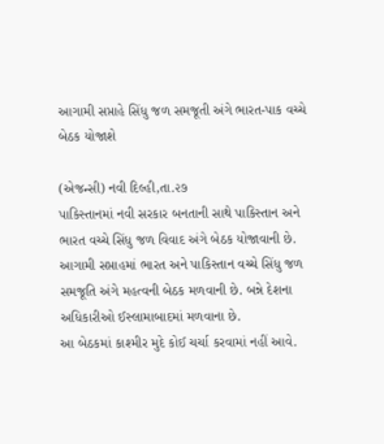આગામી સપ્તાહે સિંધુ જળ સમજૂતી અંગે ભારત-પાક વચ્ચે બેઠક યોજાશે

(એજન્સી) નવી દિલ્હી,તા.૨૭
પાકિસ્તાનમાં નવી સરકાર બનતાની સાથે પાકિસ્તાન અને ભારત વચ્ચે સિંધુ જળ વિવાદ અંગે બેઠક યોજાવાની છે. આગામી સપ્તાહમાં ભારત અને પાકિસ્તાન વચ્ચે સિંધુ જળ સમજૂતિ અંગે મહત્વની બેઠક મળવાની છે. બન્ને દેશના અધિકારીઓ ઈસ્લામાબાદમાં મળવાના છે.
આ બેઠકમાં કાશ્મીર મુદે કોઈ ચર્ચા કરવામાં નહીં આવે.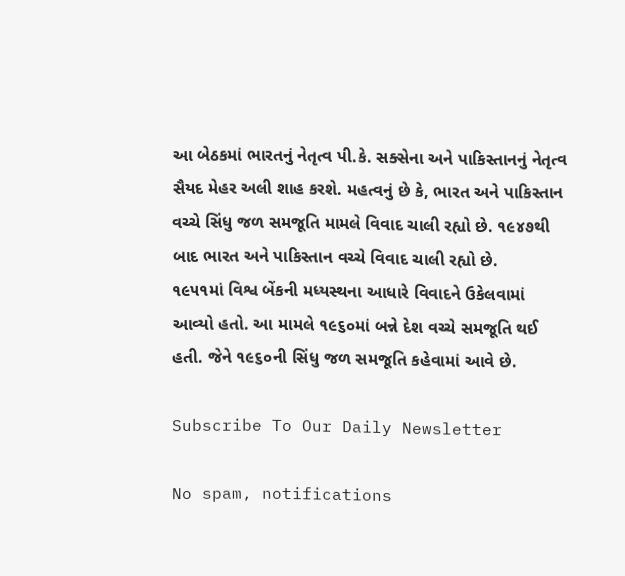આ બેઠકમાં ભારતનું નેતૃત્વ પી.કે. સક્સેના અને પાકિસ્તાનનું નેતૃત્વ સૈયદ મેહર અલી શાહ કરશે. મહત્વનું છે કે, ભારત અને પાકિસ્તાન વચ્ચે સિંધુ જળ સમજૂતિ મામલે વિવાદ ચાલી રહ્યો છે. ૧૯૪૭થી બાદ ભારત અને પાકિસ્તાન વચ્ચે વિવાદ ચાલી રહ્યો છે.
૧૯૫૧માં વિશ્વ બેંકની મધ્યસ્થના આધારે વિવાદને ઉકેલવામાં આવ્યો હતો. આ મામલે ૧૯૬૦માં બન્ને દેશ વચ્ચે સમજૂતિ થઈ હતી. જેને ૧૯૬૦ની સિંધુ જળ સમજૂતિ કહેવામાં આવે છે.

Subscribe To Our Daily Newsletter

No spam, notifications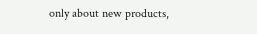only about new products,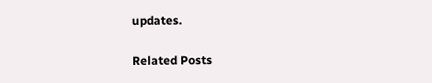updates.

Related Posts